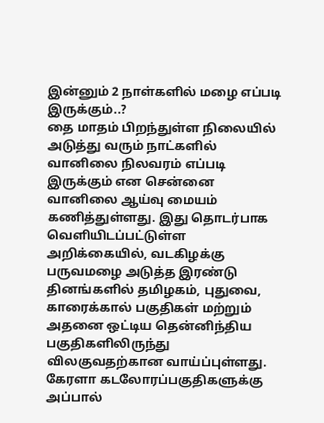இன்னும் 2 நாள்களில் மழை எப்படி இருக்கும்..?
தை மாதம் பிறந்துள்ள நிலையில் அடுத்து வரும் நாட்களில் வானிலை நிலவரம் எப்படி இருக்கும் என சென்னை வானிலை ஆய்வு மையம் கணித்துள்ளது. இது தொடர்பாக வெளியிடப்பட்டுள்ள அறிக்கையில், வடகிழக்கு பருவமழை அடுத்த இரண்டு தினங்களில் தமிழகம், புதுவை, காரைக்கால் பகுதிகள் மற்றும் அதனை ஒட்டிய தென்னிந்திய பகுதிகளிலிருந்து விலகுவதற்கான வாய்ப்புள்ளது.
கேரளா கடலோரப்பகுதிகளுக்கு அப்பால்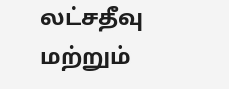லட்சதீவு மற்றும்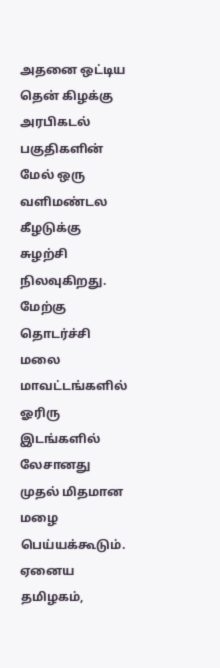அதனை ஒட்டிய தென் கிழக்கு அரபிகடல் பகுதிகளின் மேல் ஒரு வளிமண்டல கீழடுக்கு சுழற்சி நிலவுகிறது.
மேற்கு தொடர்ச்சி மலை மாவட்டங்களில் ஓரிரு இடங்களில் லேசானது முதல் மிதமான மழை பெய்யக்கூடும். ஏனைய தமிழகம்,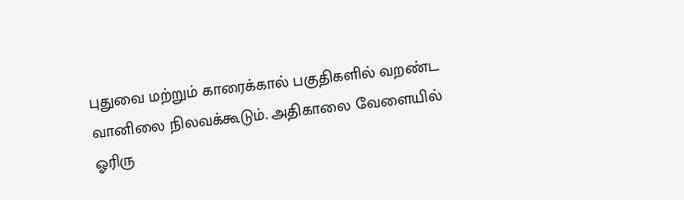புதுவை மற்றும் காரைக்கால் பகுதிகளில் வறண்ட வானிலை நிலவக்கூடும். அதிகாலை வேளையில் ஓரிரு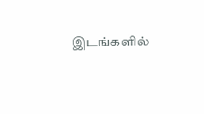இடங்களில்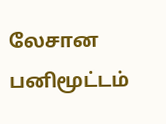லேசான பனிமூட்டம்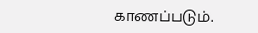காணப்படும்.